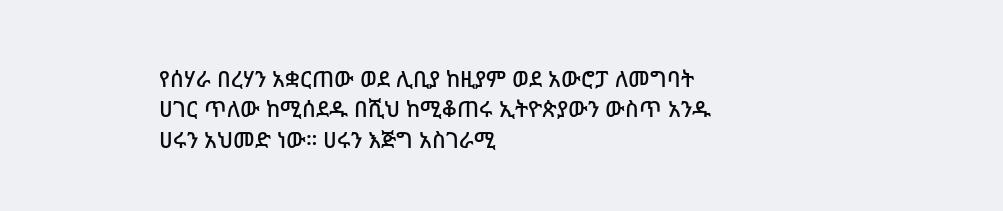የሰሃራ በረሃን አቋርጠው ወደ ሊቢያ ከዚያም ወደ አውሮፓ ለመግባት ሀገር ጥለው ከሚሰደዱ በሺህ ከሚቆጠሩ ኢትዮጵያውን ውስጥ አንዱ ሀሩን አህመድ ነው። ሀሩን እጅግ አስገራሚ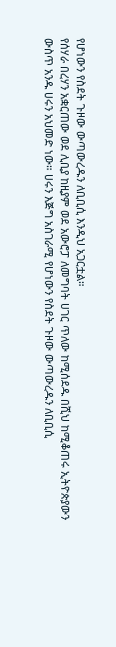የሆነውን የስደት ጉዞው ውጣውረዱን ለቢቢሲ እንዲህ አጋርቷል።
የሰሃራ በረሃን አቋርጠው ወደ ሊቢያ ከዚያም ወደ አውሮፓ ለመግባት ሀገር ጥለው ከሚሰደዱ በሺህ ከሚቆጠሩ ኢትዮጵያውን ውስጥ አንዱ ሀሩን አህመድ ነው። ሀሩን እጅግ አስገራሚ የሆነውን የስደት ጉዞው ውጣውረዱን ለቢቢሲ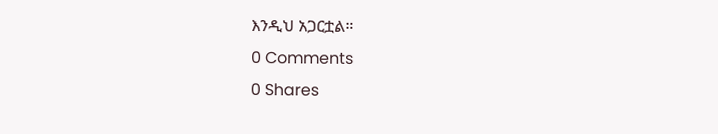እንዲህ አጋርቷል።
0 Comments
0 Shares